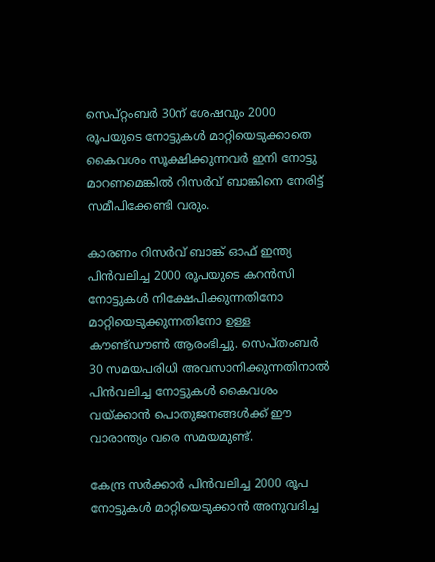സെപ്റ്റംബർ 30ന് ശേഷവും 2000 രൂപയുടെ നോട്ടുകൾ മാറ്റിയെടുക്കാതെ കൈവശം സൂക്ഷിക്കുന്നവർ ഇനി നോട്ടു മാറണമെങ്കിൽ റിസർവ് ബാങ്കിനെ നേരിട്ട് സമീപിക്കേണ്ടി വരും.

കാരണം റിസർവ് ബാങ്ക് ഓഫ് ഇന്ത്യ പിൻവലിച്ച 2000 രൂപയുടെ കറൻസി നോട്ടുകൾ നിക്ഷേപിക്കുന്നതിനോ മാറ്റിയെടുക്കുന്നതിനോ ഉള്ള കൗണ്ട്ഡൗൺ ആരംഭിച്ചു. സെപ്തംബർ 30 സമയപരിധി അവസാനിക്കുന്നതിനാൽ പിൻവലിച്ച നോട്ടുകൾ കൈവശം വയ്ക്കാൻ പൊതുജനങ്ങൾക്ക് ഈ വാരാന്ത്യം വരെ സമയമുണ്ട്.

കേന്ദ്ര സർക്കാർ പിൻവലിച്ച 2000 രൂപ നോട്ടുകൾ മാറ്റിയെടുക്കാൻ അനുവദിച്ച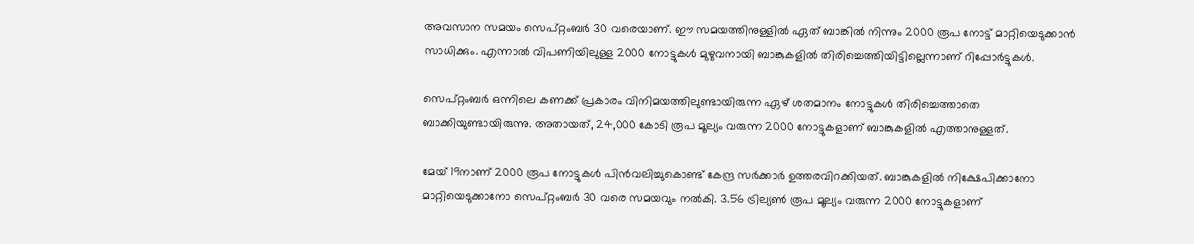അവസാന സമയം സെപ്റ്റംബർ 30 വരെയാണ്. ഈ സമയത്തിനുള്ളിൽ ഏത് ബാങ്കിൽ നിന്നും 2000 രൂപ നോട്ട് മാറ്റിയെടുക്കാൻ സാധിക്കും. എന്നാൽ വിപണിയിലുള്ള 2000 നോട്ടുകൾ മുഴുവനായി ബാങ്കുകളിൽ തിരിച്ചെത്തിയിട്ടില്ലെന്നാണ് റിപ്പോർട്ടുകൾ.

സെപ്റ്റംബർ ഒന്നിലെ കണക്ക് പ്രകാരം വിനിമയത്തിലുണ്ടായിരുന്ന ഏഴ് ശതമാനം നോട്ടുകൾ തിരിച്ചെത്താതെ ബാക്കിയുണ്ടായിരുന്നു. അതായത്, 24,000 കോടി രൂപ മൂല്യം വരുന്ന 2000 നോട്ടുകളാണ് ബാങ്കുകളിൽ എത്താനുള്ളത്.

മേയ് 19നാണ് 2000 രൂപ നോട്ടുകൾ പിൻവലിച്ചുകൊണ്ട് കേന്ദ്ര സർക്കാർ ഉത്തരവിറക്കിയത്. ബാങ്കുകളിൽ നിക്ഷേപിക്കാനോ മാറ്റിയെടുക്കാനോ സെപ്റ്റംബർ 30 വരെ സമയവും നൽകി. 3.56 ട്രില്യൺ രൂപ മൂല്യം വരുന്ന 2000 നോട്ടുകളാണ്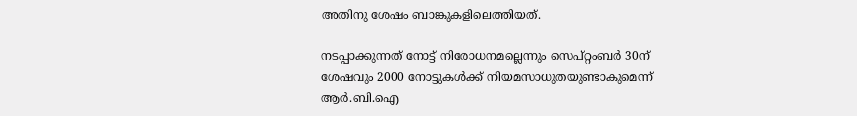അതിനു ശേഷം ബാങ്കുകളിലെത്തിയത്.

നടപ്പാക്കുന്നത് നോട്ട് നിരോധനമല്ലെന്നും സെപ്റ്റംബർ 30ന് ശേഷവും 2000 നോട്ടുകൾക്ക് നിയമസാധുതയുണ്ടാകുമെന്ന് ആർ.ബി.ഐ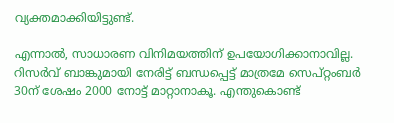വ്യക്തമാക്കിയിട്ടുണ്ട്.

എന്നാൽ, സാധാരണ വിനിമയത്തിന് ഉപയോഗിക്കാനാവില്ല. റിസർവ് ബാങ്കുമായി നേരിട്ട് ബന്ധപ്പെട്ട് മാത്രമേ സെപ്റ്റംബർ 30ന് ശേഷം 2000 നോട്ട് മാറ്റാനാകൂ. എന്തുകൊണ്ട്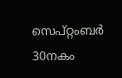സെപ്റ്റംബർ 30നകം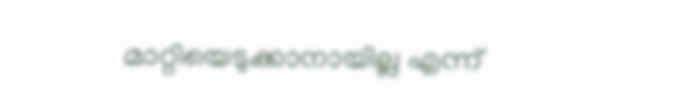മാറ്റിയെടുക്കാനായില്ല എന്ന്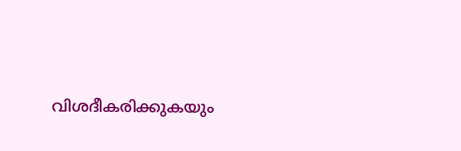വിശദീകരിക്കുകയും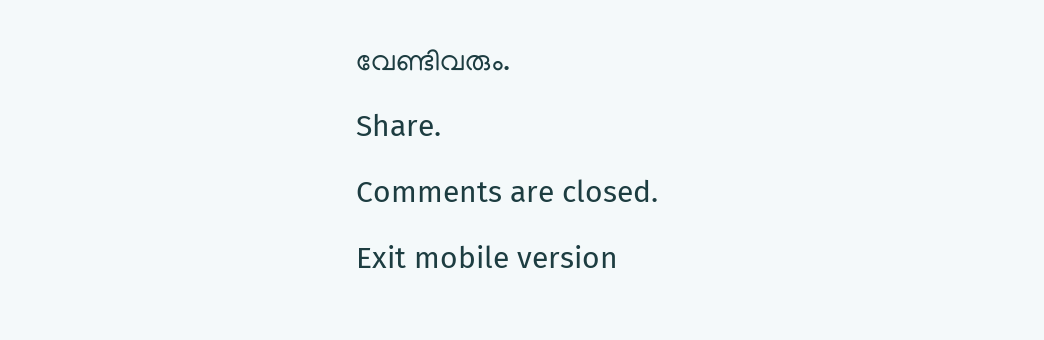വേണ്ടിവരും.

Share.

Comments are closed.

Exit mobile version